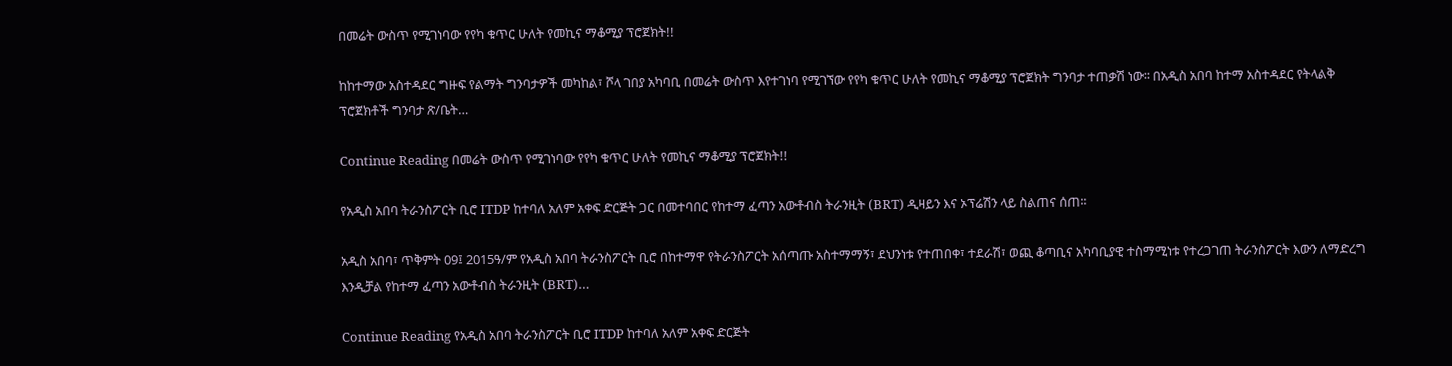በመሬት ውስጥ የሚገነባው የየካ ቁጥር ሁለት የመኪና ማቆሚያ ፕሮጀክት!!

ከከተማው አስተዳደር ግዙፍ የልማት ግንባታዎች መካከል፣ ሾላ ገበያ አካባቢ በመሬት ውስጥ እየተገነባ የሚገኘው የየካ ቁጥር ሁለት የመኪና ማቆሚያ ፕሮጀክት ግንባታ ተጠቃሽ ነው፡፡ በአዲስ አበባ ከተማ አስተዳደር የትላልቅ ፕሮጀክቶች ግንባታ ጽ/ቤት…

Continue Reading በመሬት ውስጥ የሚገነባው የየካ ቁጥር ሁለት የመኪና ማቆሚያ ፕሮጀክት!!

የአዲስ አበባ ትራንስፖርት ቢሮ ITDP ከተባለ አለም አቀፍ ድርጅት ጋር በመተባበር የከተማ ፈጣን አውቶብስ ትራንዚት (BRT) ዲዛይን እና ኦፕሬሽን ላይ ስልጠና ሰጠ፡፡

አዲስ አበባ፣ ጥቅምት 09፤ 2015ዓ/ም የአዲስ አበባ ትራንስፖርት ቢሮ በከተማዋ የትራንስፖርት አሰጣጡ አስተማማኝ፣ ደህንነቱ የተጠበቀ፣ ተደራሽ፣ ወጪ ቆጣቢና አካባቢያዊ ተስማሚነቱ የተረጋገጠ ትራንስፖርት እውን ለማድረግ እንዲቻል የከተማ ፈጣን አውቶብስ ትራንዚት (BRT)…

Continue Reading የአዲስ አበባ ትራንስፖርት ቢሮ ITDP ከተባለ አለም አቀፍ ድርጅት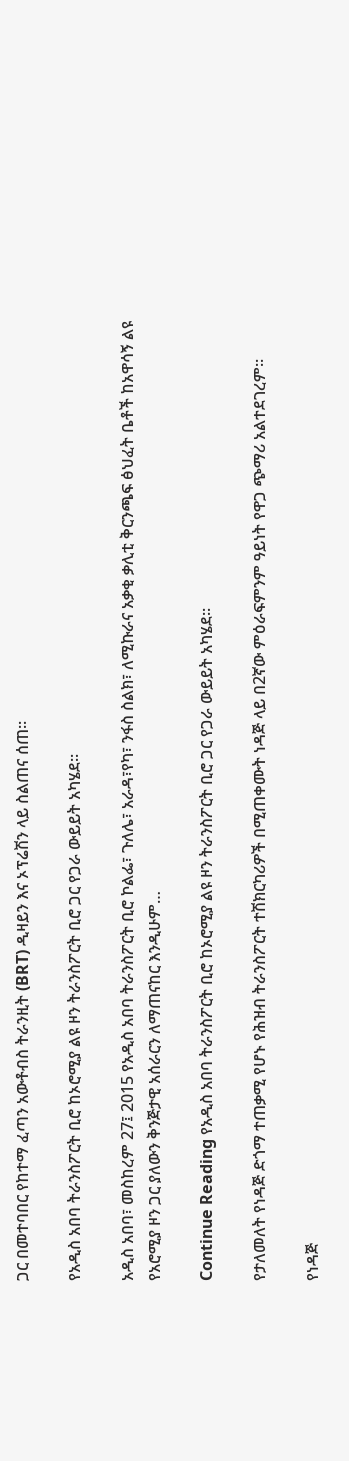ጋር በመተባበር የከተማ ፈጣን አውቶብስ ትራንዚት (BRT) ዲዛይን እና ኦፕሬሽን ላይ ስልጠና ሰጠ፡፡

የአዲስ አበባ ትራንስፖርት ቢሮ ከኦሮሚያ ልዩ ዞን ትራንስፖርት ቢሮ ጋር የጋራ ውይይት አካሄደ፡፡

አዲስ አበባ፣ መስከረም 27፤ 2015 የአዲስ አበባ ትራንስፖርት ቢሮ ኮልፌ፣ ጉለሌ፣ አራዳ፣የካ፣ ንፋስ ስልክ፣ ለሚኩራና አቃቂ ቃሊቲ ቅርንጫፍ ፅህፈት ቤቶች ከአዋሳኝ ልዩ የአሮሚያ ዞን ጋር ያለውን ቅንጅታዊ አሰራርን ለማጠናከር እንዲሁም…

Continue Reading የአዲስ አበባ ትራንስፖርት ቢሮ ከኦሮሚያ ልዩ ዞን ትራንስፖርት ቢሮ ጋር የጋራ ውይይት አካሄደ፡፡

የታለመለት የነዳጅ ድጎማ ተጠቃሚ የሆኑ የሕዝብ ትራንስፖርት ተሽክርካሪዎች በሚጠቀሙት ነዳጅ ላይ በ2ኛው ምዕራፍምንም ዓይነት የዋጋ ጭማሪ አልተደገረም።

የነዳጅ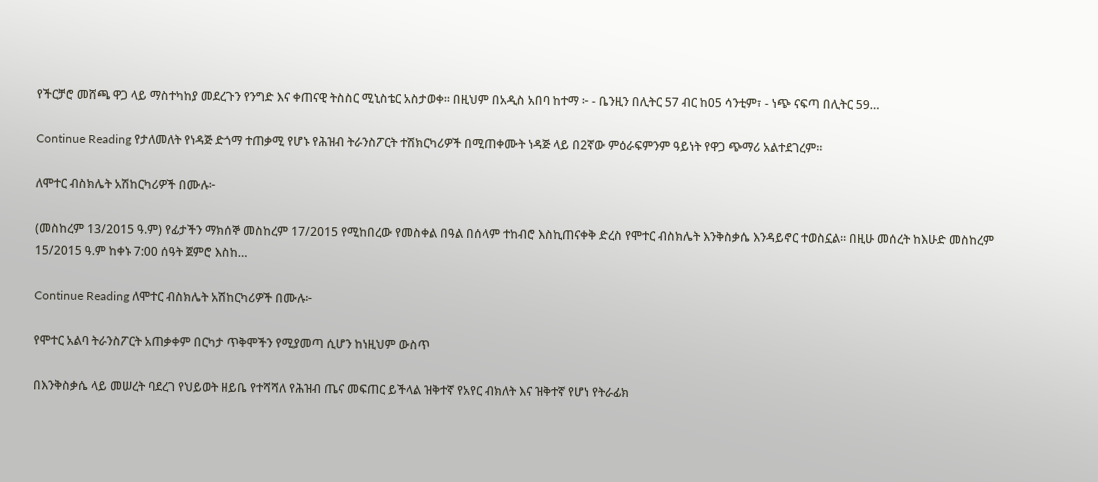የችርቻሮ መሸጫ ዋጋ ላይ ማስተካከያ መደረጉን የንግድ እና ቀጠናዊ ትስስር ሚኒስቴር አስታወቀ፡፡ በዚህም በአዲስ አበባ ከተማ ፦ - ቤንዚን በሊትር 57 ብር ከ05 ሳንቲም፣ - ነጭ ናፍጣ በሊትር 59…

Continue Reading የታለመለት የነዳጅ ድጎማ ተጠቃሚ የሆኑ የሕዝብ ትራንስፖርት ተሽክርካሪዎች በሚጠቀሙት ነዳጅ ላይ በ2ኛው ምዕራፍምንም ዓይነት የዋጋ ጭማሪ አልተደገረም።

ለሞተር ብስክሌት አሽከርካሪዎች በሙሉ፦

(መስከረም 13/2015 ዓ.ም) የፊታችን ማክሰኞ መስከረም 17/2015 የሚከበረው የመስቀል በዓል በሰላም ተከብሮ እስኪጠናቀቅ ድረስ የሞተር ብስክሌት እንቅስቃሴ እንዳይኖር ተወስኗል። በዚሁ መሰረት ከእሁድ መስከረም 15/2015 ዓ.ም ከቀኑ 7:00 ሰዓት ጀምሮ እስከ…

Continue Reading ለሞተር ብስክሌት አሽከርካሪዎች በሙሉ፦

የሞተር አልባ ትራንስፖርት አጠቃቀም በርካታ ጥቅሞችን የሚያመጣ ሲሆን ከነዚህም ውስጥ

በእንቅስቃሴ ላይ መሠረት ባደረገ የህይወት ዘይቤ የተሻሻለ የሕዝብ ጤና መፍጠር ይችላል ዝቅተኛ የአየር ብክለት እና ዝቅተኛ የሆነ የትራፊክ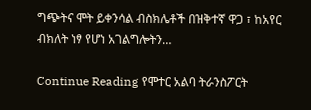ግጭትና ሞት ይቀንሳል ብስክሌቶች በዝቅተኛ ዋጋ ፣ ከአየር ብክለት ነፃ የሆነ አገልግሎትን…

Continue Reading የሞተር አልባ ትራንስፖርት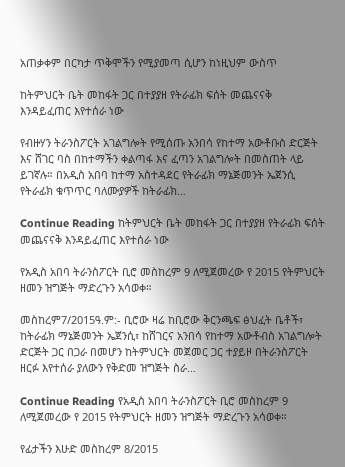አጠቃቀም በርካታ ጥቅሞችን የሚያመጣ ሲሆን ከነዚህም ውስጥ

ከትምህርት ቤት መከፋት ጋር በተያያዘ የትራፊክ ፍሰት መጨናናቅ እንዳይፈጠር እየተሰራ ነው

የብዙሃን ትራንስፖርት አገልግሎት የሚሰጡ አንበሳ የከተማ አውቶቡስ ድርጅት እና ሸገር ባስ በከተማችን ቀልጣፋ እና ፈጣን አገልግሎት በመስጠት ላይ ይገኛሉ። በአዲስ አበባ ከተማ አስተዳደር የትራፊክ ማኔጅመንት ኤጀንሲ የትራፊክ ቁጥጥር ባለሙያዎች ከትራፊክ…

Continue Reading ከትምህርት ቤት መከፋት ጋር በተያያዘ የትራፊክ ፍሰት መጨናናቅ እንዳይፈጠር እየተሰራ ነው

የአዲስ አበባ ትራንስፖርት ቢሮ መስከረም 9 ለሚጀመረው የ 2015 የትምህርት ዘመን ዝግጅት ማድረጉን አሳወቀ።

መስከረም7/2015ዓ.ም:- ቢሮው ዛሬ ከቢሮው ቅርንጫፍ ፅህፈት ቤቶች፣ ከትራፊክ ማኔጅመንት ኤጀንሲ፣ ከሸገርና አንበሳ የከተማ አውቶብስ አገልግሎት ድርጅት ጋር በጋራ በመሆን ከትምህርት መጀመር ጋር ተያይዞ በትራንስፖርት ዘርፉ እየተሰራ ያለውን የቅድመ ዝግጅት ስራ…

Continue Reading የአዲስ አበባ ትራንስፖርት ቢሮ መስከረም 9 ለሚጀመረው የ 2015 የትምህርት ዘመን ዝግጅት ማድረጉን አሳወቀ።

የፊታችን እሁድ መስከረም 8/2015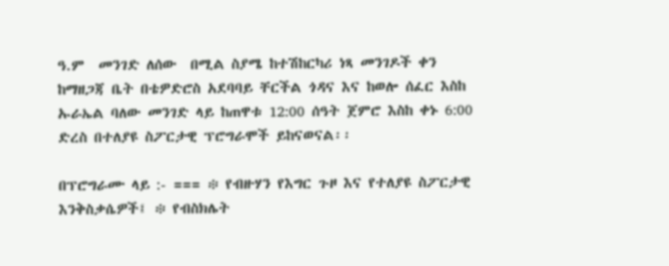ዓ.ም  መንገድ ለሰው  በሚል ስያሜ ከተሽከርካሪ ነጻ መንገዶች ቀን ከማዘጋጃ ቤት በቴዎድሮስ አደባባይ ቸርችል ጎዳና እና ከወሎ ሰፈር እስከ ኡራኤል ባለው መንገድ ላይ ከጠዋቱ 12:00 ሰዓት ጀምሮ እስከ ቀኑ 6:00 ድረስ በተለያዩ ስፖርታዊ ፕሮግራሞች ይከናወናል፡፡

በፕሮግራሙ ላይ :- === ፨ የብዙሃን የእግር ጉዞ እና የተለያዩ ስፖርታዊ እንቅስቃሴዎች፤ ፨ የብስክሌት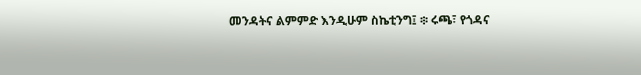መንዳትና ልምምድ እንዲሁም ስኬቲንግ፤ ፨ ሩጫ፣ የጎዳና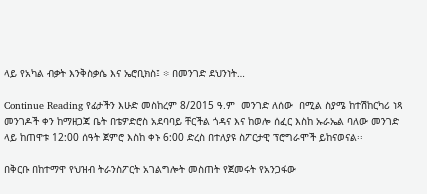ላይ የአካል ብቃት እንቅስቃሴ እና ኤሮቢክስ፤ ፨ በመንገድ ደህንነት…

Continue Reading የፊታችን እሁድ መስከረም 8/2015 ዓ.ም  መንገድ ለሰው  በሚል ስያሜ ከተሽከርካሪ ነጻ መንገዶች ቀን ከማዘጋጃ ቤት በቴዎድሮስ አደባባይ ቸርችል ጎዳና እና ከወሎ ሰፈር እስከ ኡራኤል ባለው መንገድ ላይ ከጠዋቱ 12:00 ሰዓት ጀምሮ እስከ ቀኑ 6:00 ድረስ በተለያዩ ስፖርታዊ ፕሮግራሞች ይከናወናል፡፡

በቅርቡ በከተማዋ የህዝብ ትራንስፖርት አገልግሎት መስጠት የጀመሩት የአንጋፋው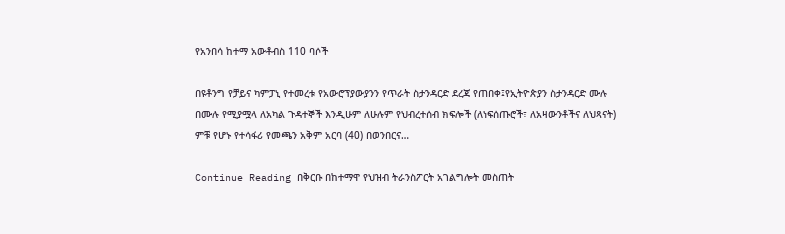የአንበሳ ከተማ አውቶብስ 110 ባሶች

በዩቶንግ የቻይና ካምፓኒ የተመረቱ የአውሮፕያውያንን የጥራት ስታንዳርድ ደረጃ የጠበቀ፤የኢትዮጵያን ስታንዳርድ ሙሉ በሙሉ የሚያሟላ ለአካል ጉዳተኞች እንዲሁም ለሁሉም የህብረተሰብ ክፍሎች (ለነፍሰጡሮች፣ ለአዛውንቶችና ለህጻናት) ምቹ የሆኑ የተሳፋሪ የመጫን አቅም አርባ (40) በወንበርና…

Continue Reading በቅርቡ በከተማዋ የህዝብ ትራንስፖርት አገልግሎት መስጠት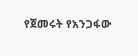የጀመሩት የአንጋፋው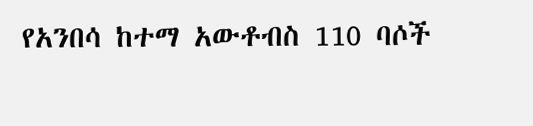የአንበሳ ከተማ አውቶብስ 110 ባሶች